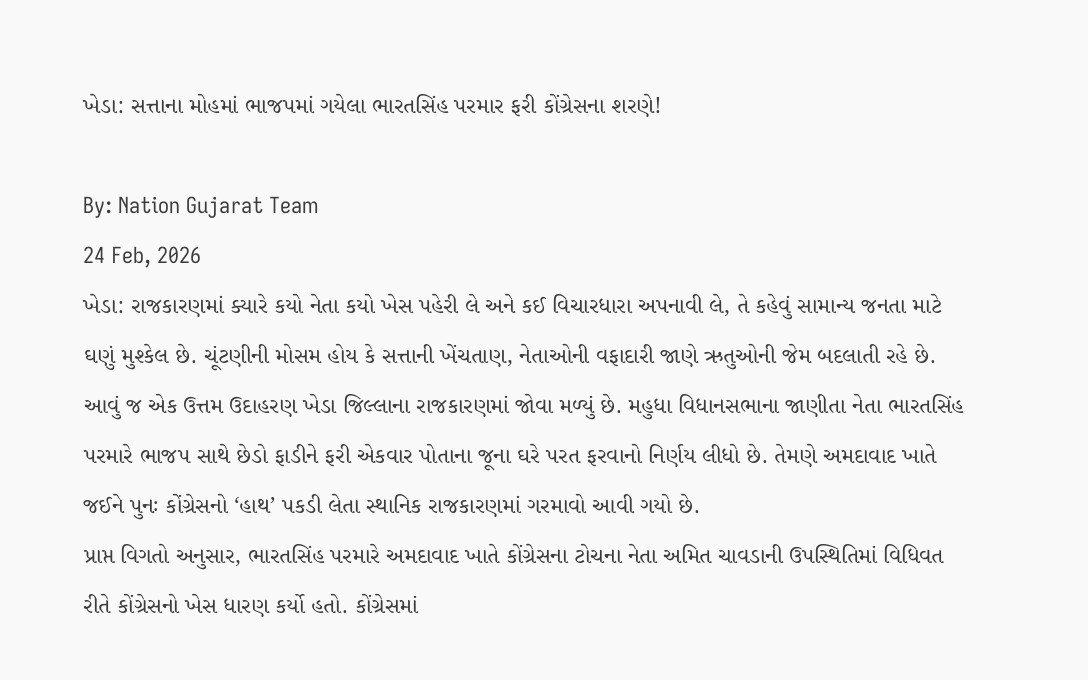ખેડા: સત્તાના મોહમાં ભાજપમાં ગયેલા ભારતસિંહ પરમાર ફરી કોંગ્રેસના શરણે!

By: Nation Gujarat Team
24 Feb, 2026
ખેડા: રાજકારણમાં ક્યારે કયો નેતા કયો ખેસ પહેરી લે અને કઈ વિચારધારા અપનાવી લે, તે કહેવું સામાન્ય જનતા માટે ઘણું મુશ્કેલ છે. ચૂંટણીની મોસમ હોય કે સત્તાની ખેંચતાણ, નેતાઓની વફાદારી જાણે ઋતુઓની જેમ બદલાતી રહે છે. આવું જ એક ઉત્તમ ઉદાહરણ ખેડા જિલ્લાના રાજકારણમાં જોવા મળ્યું છે. મહુધા વિધાનસભાના જાણીતા નેતા ભારતસિંહ પરમારે ભાજપ સાથે છેડો ફાડીને ફરી એકવાર પોતાના જૂના ઘરે પરત ફરવાનો નિર્ણય લીધો છે. તેમણે અમદાવાદ ખાતે જઈને પુનઃ કોંગ્રેસનો ‘હાથ’ પકડી લેતા સ્થાનિક રાજકારણમાં ગરમાવો આવી ગયો છે.
પ્રાપ્ત વિગતો અનુસાર, ભારતસિંહ પરમારે અમદાવાદ ખાતે કોંગ્રેસના ટોચના નેતા અમિત ચાવડાની ઉપસ્થિતિમાં વિધિવત રીતે કોંગ્રેસનો ખેસ ધારણ કર્યો હતો. કોંગ્રેસમાં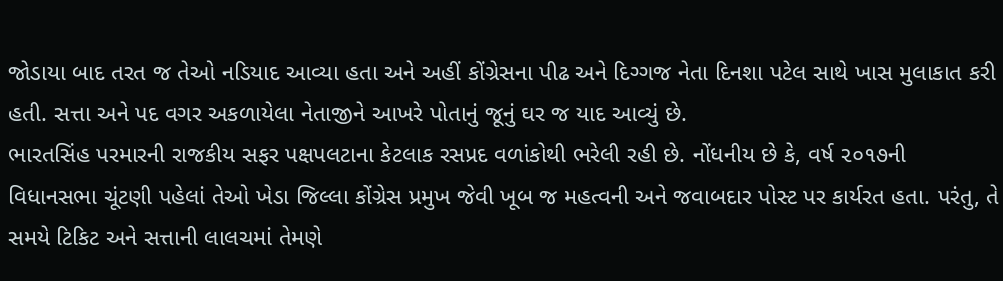જોડાયા બાદ તરત જ તેઓ નડિયાદ આવ્યા હતા અને અહીં કોંગ્રેસના પીઢ અને દિગ્ગજ નેતા દિનશા પટેલ સાથે ખાસ મુલાકાત કરી હતી. સત્તા અને પદ વગર અકળાયેલા નેતાજીને આખરે પોતાનું જૂનું ઘર જ યાદ આવ્યું છે.
ભારતસિંહ પરમારની રાજકીય સફર પક્ષપલટાના કેટલાક રસપ્રદ વળાંકોથી ભરેલી રહી છે. નોંધનીય છે કે, વર્ષ ૨૦૧૭ની વિધાનસભા ચૂંટણી પહેલાં તેઓ ખેડા જિલ્લા કોંગ્રેસ પ્રમુખ જેવી ખૂબ જ મહત્વની અને જવાબદાર પોસ્ટ પર કાર્યરત હતા. પરંતુ, તે સમયે ટિકિટ અને સત્તાની લાલચમાં તેમણે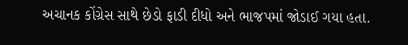અચાનક કોંગ્રેસ સાથે છેડો ફાડી દીધો અને ભાજપમાં જોડાઈ ગયા હતા.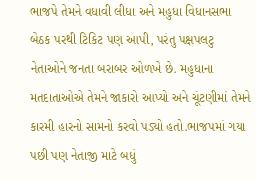ભાજપે તેમને વધાવી લીધા અને મહુધા વિધાનસભા બેઠક પરથી ટિકિટ પણ આપી, પરંતુ પક્ષપલટુ નેતાઓને જનતા બરાબર ઓળખે છે. મહુધાના મતદાતાઓએ તેમને જાકારો આપ્યો અને ચૂંટણીમાં તેમને કારમી હારનો સામનો કરવો પડ્યો હતો.ભાજપમાં ગયા પછી પણ નેતાજી માટે બધું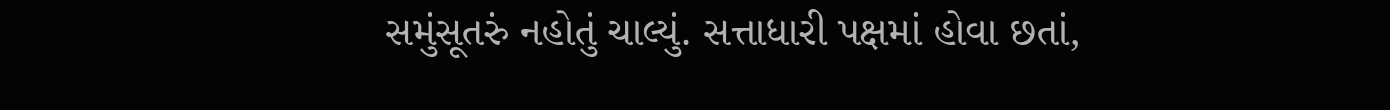સમુંસૂતરું નહોતું ચાલ્યું. સત્તાધારી પક્ષમાં હોવા છતાં,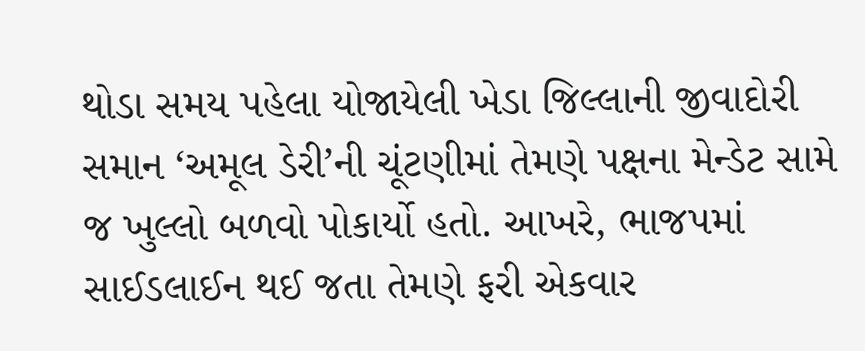થોડા સમય પહેલા યોજાયેલી ખેડા જિલ્લાની જીવાદોરી સમાન ‘અમૂલ ડેરી’ની ચૂંટણીમાં તેમણે પક્ષના મેન્ડેટ સામે જ ખુલ્લો બળવો પોકાર્યો હતો. આખરે, ભાજપમાં સાઈડલાઈન થઈ જતા તેમણે ફરી એકવાર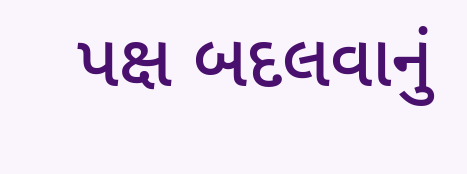પક્ષ બદલવાનું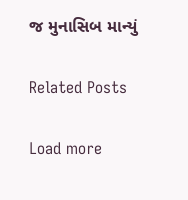જ મુનાસિબ માન્યું

Related Posts

Load more